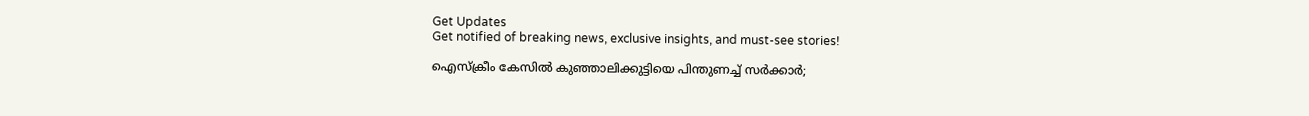Get Updates
Get notified of breaking news, exclusive insights, and must-see stories!

ഐസ്‌ക്രീം കേസില്‍ കുഞ്ഞാലിക്കുട്ടിയെ പിന്തുണച്ച് സര്‍ക്കാര്‍;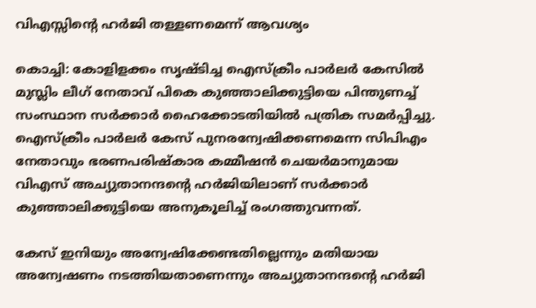വിഎസ്സിന്റെ ഹര്‍ജി തള്ളണമെന്ന് ആവശ്യം

കൊച്ചി: കോളിളക്കം സൃഷ്ടിച്ച ഐസ്‌ക്രീം പാര്‍ലര്‍ കേസില്‍ മുസ്ലിം ലീഗ് നേതാവ് പികെ കുഞ്ഞാലിക്കുട്ടിയെ പിന്തുണച്ച് സംസ്ഥാന സര്‍ക്കാര്‍ ഹൈക്കോടതിയില്‍ പത്രിക സമര്‍പ്പിച്ചു. ഐസ്‌ക്രീം പാര്‍ലര്‍ കേസ് പുനരന്വേഷിക്കണമെന്ന സിപിഎം നേതാവും ഭരണപരിഷ്‌കാര കമ്മീഷന്‍ ചെയര്‍മാനുമായ വിഎസ് അച്യുതാനന്ദന്റെ ഹര്‍ജിയിലാണ് സര്‍ക്കാര്‍ കുഞ്ഞാലിക്കുട്ടിയെ അനുകൂലിച്ച് രംഗത്തുവന്നത്.

കേസ് ഇനിയും അന്വേഷിക്കേണ്ടതില്ലെന്നും മതിയായ അന്വേഷണം നടത്തിയതാണെന്നും അച്യുതാനന്ദന്റെ ഹര്‍ജി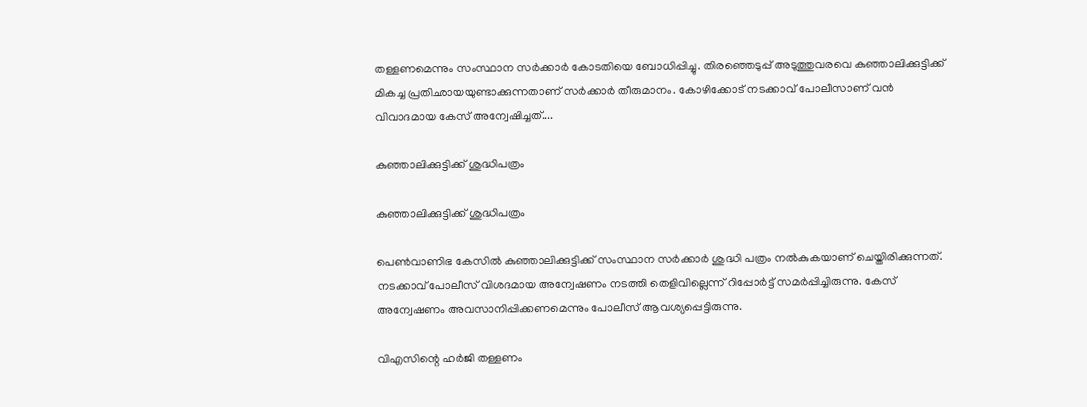തള്ളണമെന്നും സംസ്ഥാന സര്‍ക്കാര്‍ കോടതിയെ ബോധിപ്പിച്ചു. തിരഞ്ഞെടുപ്പ് അടുത്തുവരവെ കുഞ്ഞാലിക്കുട്ടിക്ക് മികച്ച പ്രതിഛായയുണ്ടാക്കുന്നതാണ് സര്‍ക്കാര്‍ തീരുമാനം. കോഴിക്കോട് നടക്കാവ് പോലീസാണ് വന്‍ വിവാദമായ കേസ് അന്വേഷിച്ചത്....

കുഞ്ഞാലിക്കുട്ടിക്ക് ശുദ്ധിപത്രം

കുഞ്ഞാലിക്കുട്ടിക്ക് ശുദ്ധിപത്രം

പെണ്‍വാണിഭ കേസില്‍ കുഞ്ഞാലിക്കുട്ടിക്ക് സംസ്ഥാന സര്‍ക്കാര്‍ ശുദ്ധി പത്രം നല്‍കുകയാണ് ചെയ്തിരിക്കുന്നത്. നടക്കാവ് പോലീസ് വിശദമായ അന്വേഷണം നടത്തി തെളിവില്ലെന്ന് റിപ്പോര്‍ട്ട് സമര്‍പ്പിച്ചിരുന്നു. കേസ് അന്വേഷണം അവസാനിപ്പിക്കണമെന്നും പോലീസ് ആവശ്യപ്പെട്ടിരുന്നു.

വിഎസിന്റെ ഹര്‍ജി തള്ളണം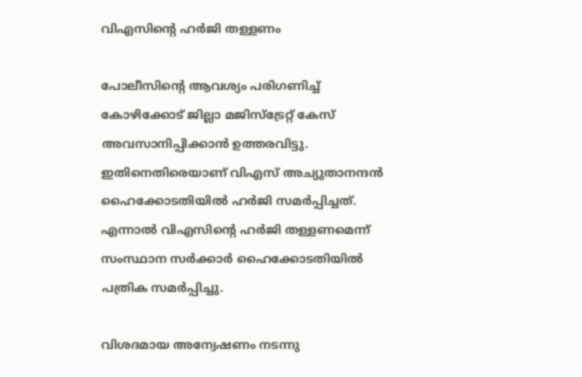വിഎസിന്റെ ഹര്‍ജി തള്ളണം

പോലീസിന്റെ ആവശ്യം പരിഗണിച്ച് കോഴിക്കോട് ജില്ലാ മജിസ്‌ട്രേറ്റ് കേസ് അവസാനിപ്പിക്കാന്‍ ഉത്തരവിട്ടു. ഇതിനെതിരെയാണ് വിഎസ് അച്യുതാനന്ദന്‍ ഹൈക്കോടതിയില്‍ ഹര്‍ജി സമര്‍പ്പിച്ചത്. എന്നാല്‍ വിഎസിന്റെ ഹര്‍ജി തള്ളണമെന്ന് സംസ്ഥാന സര്‍ക്കാര്‍ ഹൈക്കോടതിയില്‍ പത്രിക സമര്‍പ്പിച്ചു.

വിശദമായ അന്വേഷണം നടന്നു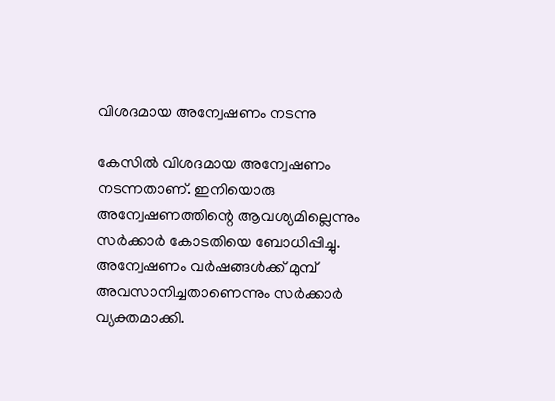വിശദമായ അന്വേഷണം നടന്നു

കേസില്‍ വിശദമായ അന്വേഷണം നടന്നതാണ്. ഇനിയൊരു അന്വേഷണത്തിന്റെ ആവശ്യമില്ലെന്നും സര്‍ക്കാര്‍ കോടതിയെ ബോധിപ്പിച്ചു. അന്വേഷണം വര്‍ഷങ്ങള്‍ക്ക് മുമ്പ് അവസാനിച്ചതാണെന്നും സര്‍ക്കാര്‍ വ്യക്തമാക്കി.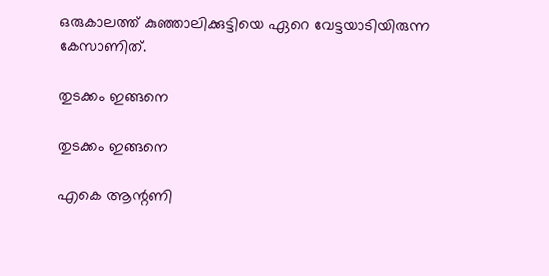ഒരുകാലത്ത് കുഞ്ഞാലിക്കുട്ടിയെ ഏറെ വേട്ടയാടിയിരുന്ന കേസാണിത്.

തുടക്കം ഇങ്ങനെ

തുടക്കം ഇങ്ങനെ

എകെ ആന്റണി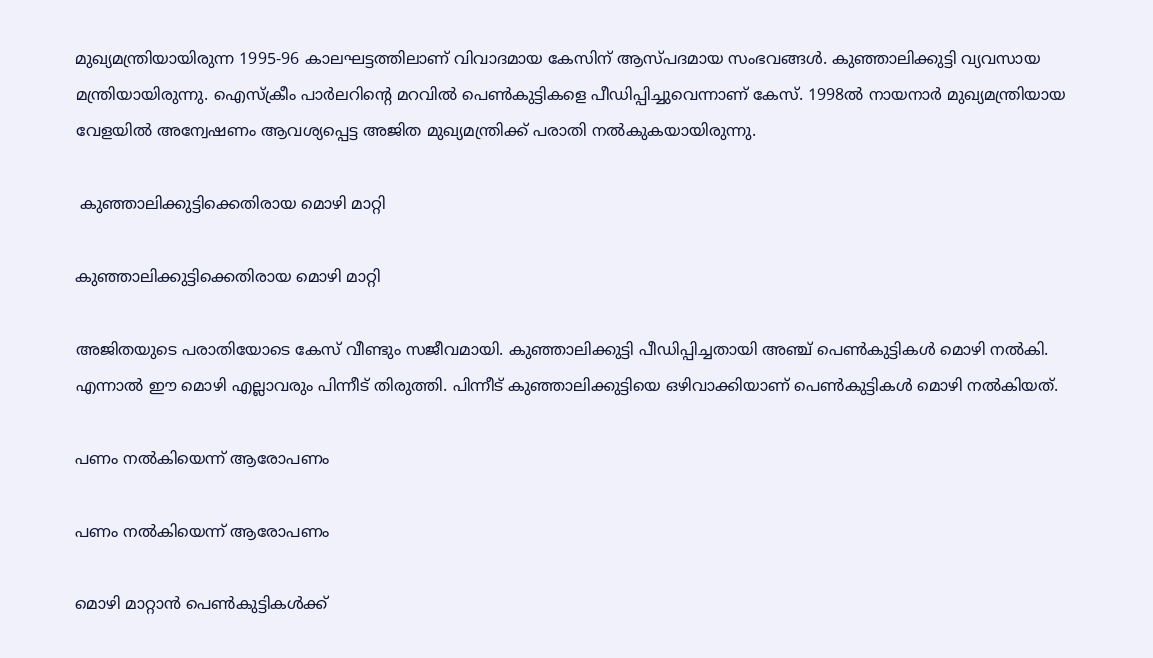മുഖ്യമന്ത്രിയായിരുന്ന 1995-96 കാലഘട്ടത്തിലാണ് വിവാദമായ കേസിന് ആസ്പദമായ സംഭവങ്ങള്‍. കുഞ്ഞാലിക്കുട്ടി വ്യവസായ മന്ത്രിയായിരുന്നു. ഐസ്‌ക്രീം പാര്‍ലറിന്റെ മറവില്‍ പെണ്‍കുട്ടികളെ പീഡിപ്പിച്ചുവെന്നാണ് കേസ്. 1998ല്‍ നായനാര്‍ മുഖ്യമന്ത്രിയായ വേളയില്‍ അന്വേഷണം ആവശ്യപ്പെട്ട അജിത മുഖ്യമന്ത്രിക്ക് പരാതി നല്‍കുകയായിരുന്നു.

 കുഞ്ഞാലിക്കുട്ടിക്കെതിരായ മൊഴി മാറ്റി

കുഞ്ഞാലിക്കുട്ടിക്കെതിരായ മൊഴി മാറ്റി

അജിതയുടെ പരാതിയോടെ കേസ് വീണ്ടും സജീവമായി. കുഞ്ഞാലിക്കുട്ടി പീഡിപ്പിച്ചതായി അഞ്ച് പെണ്‍കുട്ടികള്‍ മൊഴി നല്‍കി. എന്നാല്‍ ഈ മൊഴി എല്ലാവരും പിന്നീട് തിരുത്തി. പിന്നീട് കുഞ്ഞാലിക്കുട്ടിയെ ഒഴിവാക്കിയാണ് പെണ്‍കുട്ടികള്‍ മൊഴി നല്‍കിയത്.

പണം നല്‍കിയെന്ന് ആരോപണം

പണം നല്‍കിയെന്ന് ആരോപണം

മൊഴി മാറ്റാന്‍ പെണ്‍കുട്ടികള്‍ക്ക്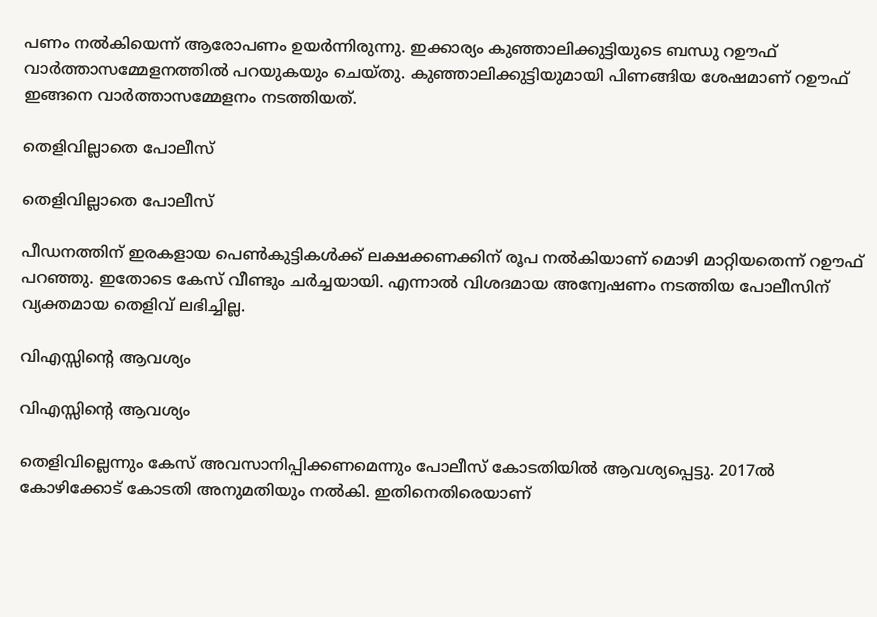പണം നല്‍കിയെന്ന് ആരോപണം ഉയര്‍ന്നിരുന്നു. ഇക്കാര്യം കുഞ്ഞാലിക്കുട്ടിയുടെ ബന്ധു റഊഫ് വാര്‍ത്താസമ്മേളനത്തില്‍ പറയുകയും ചെയ്തു. കുഞ്ഞാലിക്കുട്ടിയുമായി പിണങ്ങിയ ശേഷമാണ് റഊഫ് ഇങ്ങനെ വാര്‍ത്താസമ്മേളനം നടത്തിയത്.

തെളിവില്ലാതെ പോലീസ്

തെളിവില്ലാതെ പോലീസ്

പീഡനത്തിന് ഇരകളായ പെണ്‍കുട്ടികള്‍ക്ക് ലക്ഷക്കണക്കിന് രൂപ നല്‍കിയാണ് മൊഴി മാറ്റിയതെന്ന് റഊഫ് പറഞ്ഞു. ഇതോടെ കേസ് വീണ്ടും ചര്‍ച്ചയായി. എന്നാല്‍ വിശദമായ അന്വേഷണം നടത്തിയ പോലീസിന് വ്യക്തമായ തെളിവ് ലഭിച്ചില്ല.

വിഎസ്സിന്റെ ആവശ്യം

വിഎസ്സിന്റെ ആവശ്യം

തെളിവില്ലെന്നും കേസ് അവസാനിപ്പിക്കണമെന്നും പോലീസ് കോടതിയില്‍ ആവശ്യപ്പെട്ടു. 2017ല്‍ കോഴിക്കോട് കോടതി അനുമതിയും നല്‍കി. ഇതിനെതിരെയാണ്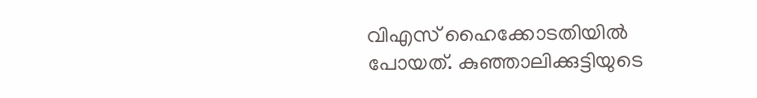വിഎസ് ഹൈക്കോടതിയില്‍ പോയത്. കുഞ്ഞാലിക്കുട്ടിയുടെ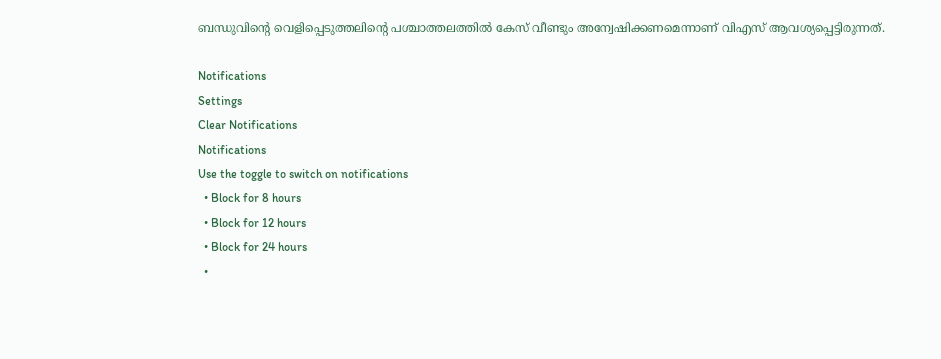ബന്ധുവിന്റെ വെളിപ്പെടുത്തലിന്റെ പശ്ചാത്തലത്തില്‍ കേസ് വീണ്ടും അന്വേഷിക്കണമെന്നാണ് വിഎസ് ആവശ്യപ്പെട്ടിരുന്നത്.

Notifications
Settings
Clear Notifications
Notifications
Use the toggle to switch on notifications
  • Block for 8 hours
  • Block for 12 hours
  • Block for 24 hours
  •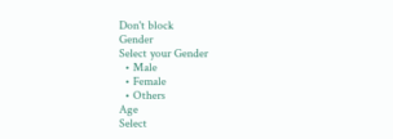Don't block
Gender
Select your Gender
  • Male
  • Female
  • Others
Age
Select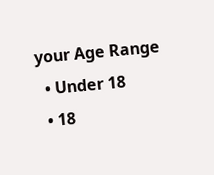your Age Range
  • Under 18
  • 18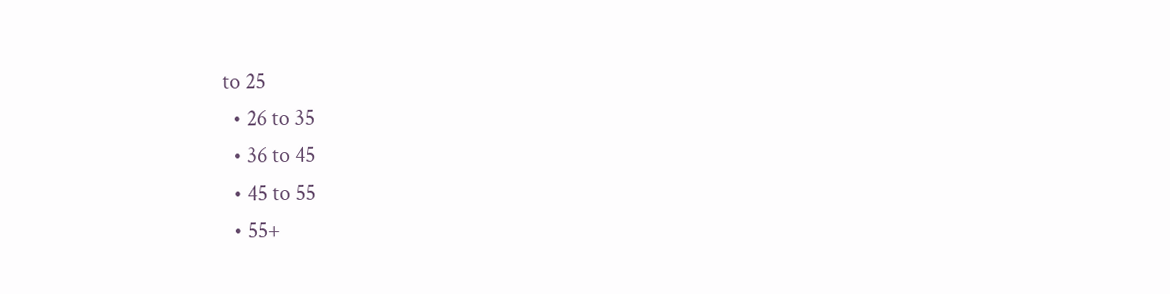to 25
  • 26 to 35
  • 36 to 45
  • 45 to 55
  • 55+